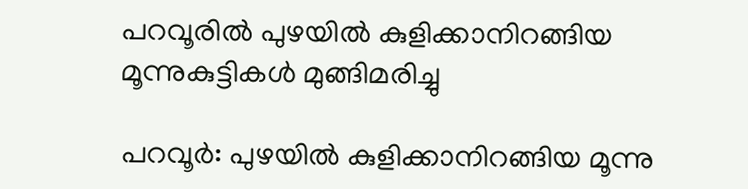പറവൂരിൽ പുഴയിൽ കുളിക്കാനിറങ്ങിയ മൂന്നുകുട്ടികൾ മുങ്ങിമരിച്ചു

പറവൂര്‍: പുഴയില്‍ കുളിക്കാനിറങ്ങിയ മൂന്നു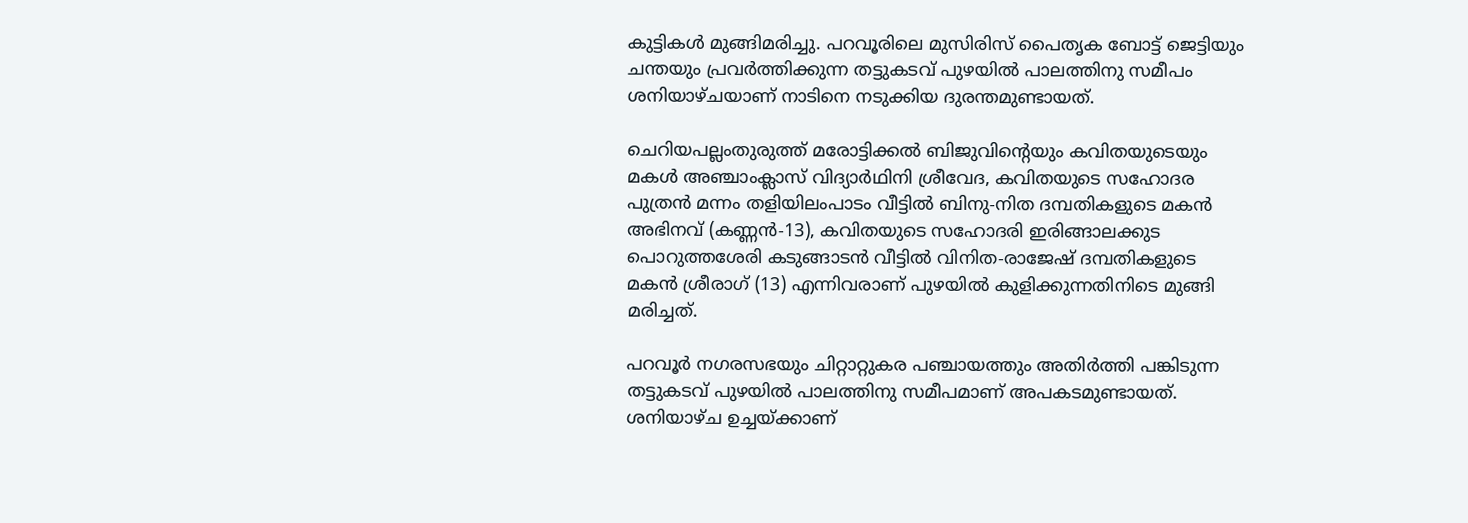കുട്ടികള്‍ മുങ്ങിമരിച്ചു. പറവൂരിലെ മുസിരിസ് പൈതൃക ബോട്ട് ജെട്ടിയും ചന്തയും പ്രവര്‍ത്തിക്കുന്ന തട്ടുകടവ് പുഴയില്‍ പാലത്തിനു സമീപം ശനിയാഴ്ചയാണ് നാടിനെ നടുക്കിയ ദുരന്തമുണ്ടായത്.

ചെറിയപല്ലംതുരുത്ത് മരോട്ടിക്കല്‍ ബിജുവിന്റെയും കവിതയുടെയും മകള്‍ അഞ്ചാംക്ലാസ് വിദ്യാര്‍ഥിനി ശ്രീവേദ, കവിതയുടെ സഹോദര പുത്രന്‍ മന്നം തളിയിലംപാടം വീട്ടില്‍ ബിനു-നിത ദമ്പതികളുടെ മകന്‍ അഭിനവ് (കണ്ണന്‍-13), കവിതയുടെ സഹോദരി ഇരിങ്ങാലക്കുട പൊറുത്തശേരി കടുങ്ങാടന്‍ വീട്ടില്‍ വിനിത-രാജേഷ് ദമ്പതികളുടെ മകന്‍ ശ്രീരാഗ് (13) എന്നിവരാണ് പുഴയില്‍ കുളിക്കുന്നതിനിടെ മുങ്ങി മരിച്ചത്.

പറവൂര്‍ നഗരസഭയും ചിറ്റാറ്റുകര പഞ്ചായത്തും അതിര്‍ത്തി പങ്കിടുന്ന തട്ടുകടവ് പുഴയില്‍ പാലത്തിനു സമീപമാണ് അപകടമുണ്ടായത്. ശനിയാഴ്ച ഉച്ചയ്ക്കാണ്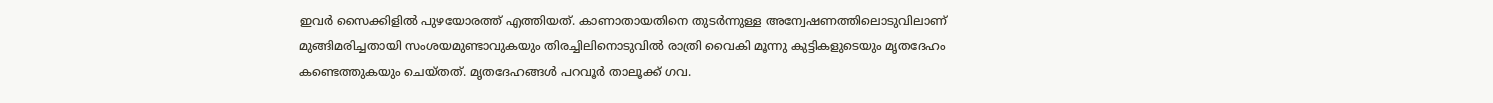ഇവര്‍ സൈക്കിളില്‍ പുഴയോരത്ത് എത്തിയത്. കാണാതായതിനെ തുടര്‍ന്നുള്ള അന്വേഷണത്തിലൊടുവിലാണ് മുങ്ങിമരിച്ചതായി സംശയമുണ്ടാവുകയും തിരച്ചിലിനൊടുവില്‍ രാത്രി വൈകി മൂന്നു കുട്ടികളുടെയും മൃതദേഹം കണ്ടെത്തുകയും ചെയ്തത്. മൃതദേഹങ്ങള്‍ പറവൂര്‍ താലൂക്ക് ഗവ.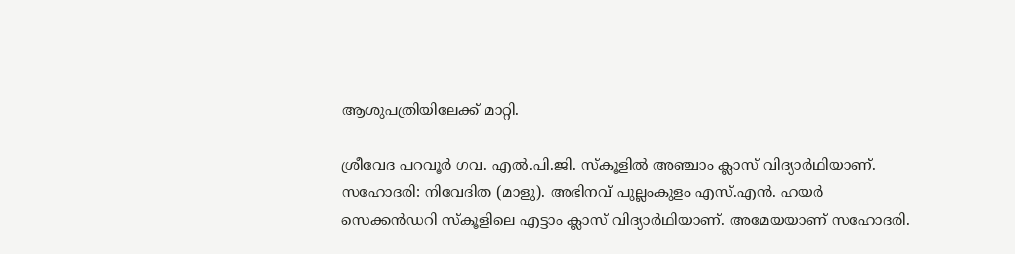ആശുപത്രിയിലേക്ക് മാറ്റി.

ശ്രീവേദ പറവൂര്‍ ഗവ. എല്‍.പി.ജി. സ്‌കൂളില്‍ അഞ്ചാം ക്ലാസ് വിദ്യാര്‍ഥിയാണ്. സഹോദരി: നിവേദിത (മാളു). അഭിനവ് പുല്ലംകുളം എസ്.എന്‍. ഹയര്‍ സെക്കന്‍ഡറി സ്‌കൂളിലെ എട്ടാം ക്ലാസ് വിദ്യാര്‍ഥിയാണ്. അമേയയാണ് സഹോദരി.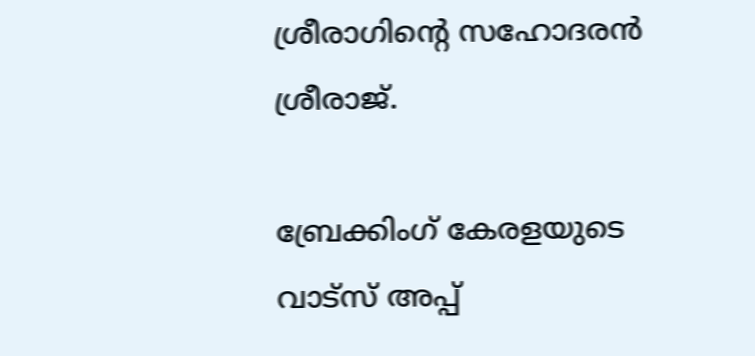ശ്രീരാഗിന്റെ സഹോദരന്‍ ശ്രീരാജ്.

ബ്രേക്കിംഗ് കേരളയുടെ വാട്സ് അപ്പ്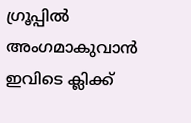ഗ്രൂപ്പിൽ അംഗമാകുവാൻ ഇവിടെ ക്ലിക്ക്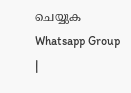ചെയ്യുക Whatsapp Group |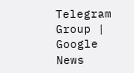Telegram Group | Google News